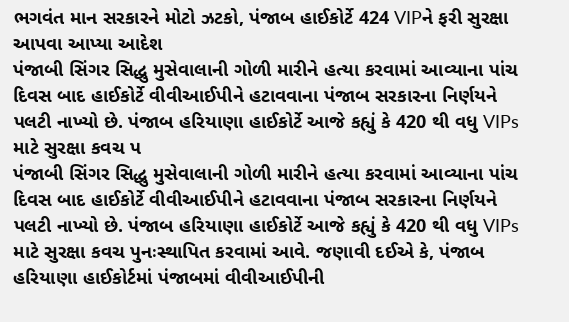ભગવંત માન સરકારને મોટો ઝટકો, પંજાબ હાઈકોર્ટે 424 VIPને ફરી સુરક્ષા આપવા આપ્યા આદેશ
પંજાબી સિંગર સિદ્ધુ મુસેવાલાની ગોળી મારીને હત્યા કરવામાં આવ્યાના પાંચ દિવસ બાદ હાઈકોર્ટે વીવીઆઈપીને હટાવવાના પંજાબ સરકારના નિર્ણયને પલટી નાખ્યો છે. પંજાબ હરિયાણા હાઈકોર્ટે આજે કહ્યું કે 420 થી વધુ VIPs માટે સુરક્ષા કવચ પ
પંજાબી સિંગર સિદ્ધુ મુસેવાલાની ગોળી મારીને હત્યા કરવામાં આવ્યાના પાંચ દિવસ બાદ હાઈકોર્ટે વીવીઆઈપીને હટાવવાના પંજાબ સરકારના નિર્ણયને પલટી નાખ્યો છે. પંજાબ હરિયાણા હાઈકોર્ટે આજે કહ્યું કે 420 થી વધુ VIPs માટે સુરક્ષા કવચ પુનઃસ્થાપિત કરવામાં આવે. જણાવી દઈએ કે, પંજાબ હરિયાણા હાઈકોર્ટમાં પંજાબમાં વીવીઆઈપીની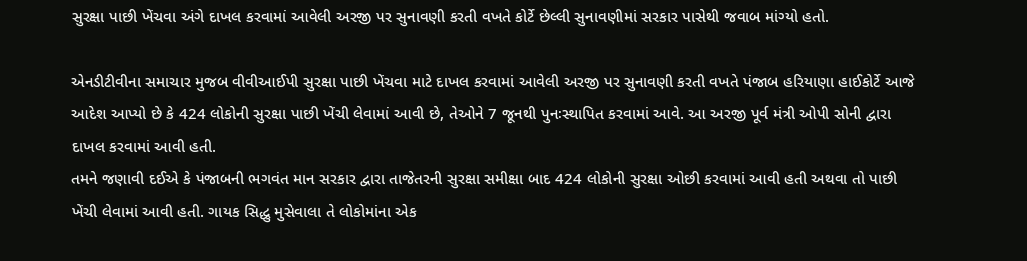સુરક્ષા પાછી ખેંચવા અંગે દાખલ કરવામાં આવેલી અરજી પર સુનાવણી કરતી વખતે કોર્ટે છેલ્લી સુનાવણીમાં સરકાર પાસેથી જવાબ માંગ્યો હતો.

એનડીટીવીના સમાચાર મુજબ વીવીઆઈપી સુરક્ષા પાછી ખેંચવા માટે દાખલ કરવામાં આવેલી અરજી પર સુનાવણી કરતી વખતે પંજાબ હરિયાણા હાઈકોર્ટે આજે આદેશ આપ્યો છે કે 424 લોકોની સુરક્ષા પાછી ખેંચી લેવામાં આવી છે, તેઓને 7 જૂનથી પુનઃસ્થાપિત કરવામાં આવે. આ અરજી પૂર્વ મંત્રી ઓપી સોની દ્વારા દાખલ કરવામાં આવી હતી.
તમને જણાવી દઈએ કે પંજાબની ભગવંત માન સરકાર દ્વારા તાજેતરની સુરક્ષા સમીક્ષા બાદ 424 લોકોની સુરક્ષા ઓછી કરવામાં આવી હતી અથવા તો પાછી ખેંચી લેવામાં આવી હતી. ગાયક સિદ્ધુ મુસેવાલા તે લોકોમાંના એક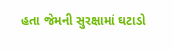હતા જેમની સુરક્ષામાં ઘટાડો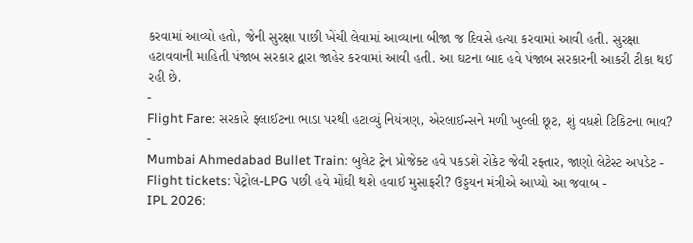કરવામાં આવ્યો હતો, જેની સુરક્ષા પાછી ખેંચી લેવામાં આવ્યાના બીજા જ દિવસે હત્યા કરવામાં આવી હતી. સુરક્ષા હટાવવાની માહિતી પંજાબ સરકાર દ્વારા જાહેર કરવામાં આવી હતી. આ ઘટના બાદ હવે પંજાબ સરકારની આકરી ટીકા થઈ રહી છે.
-
Flight Fare: સરકારે ફ્લાઈટના ભાડા પરથી હટાવ્યું નિયંત્રણ, એરલાઈન્સને મળી ખુલ્લી છૂટ, શું વધશે ટિકિટના ભાવ? -
Mumbai Ahmedabad Bullet Train: બુલેટ ટ્રેન પ્રોજેક્ટ હવે પકડશે રોકેટ જેવી રફ્તાર, જાણો લેટેસ્ટ અપડેટ -
Flight tickets: પેટ્રોલ-LPG પછી હવે મોંઘી થશે હવાઈ મુસાફરી? ઉડ્ડયન મંત્રીએ આપ્યો આ જવાબ -
IPL 2026: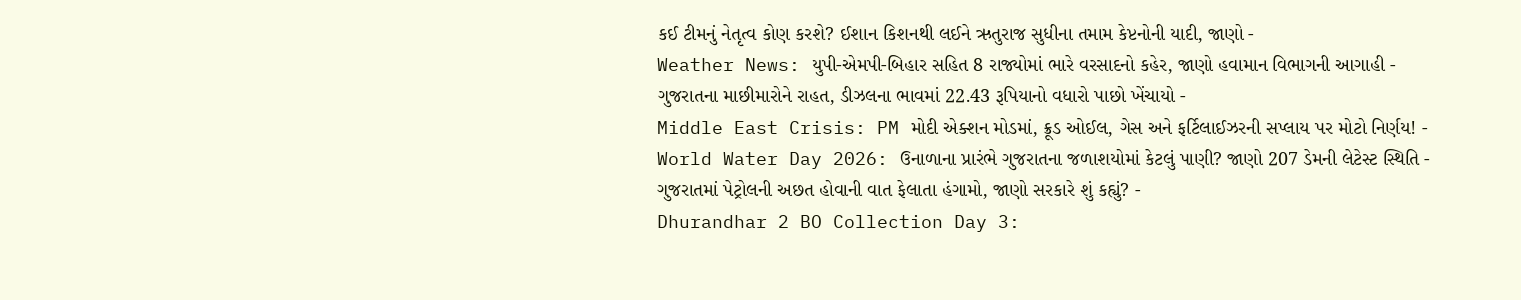કઈ ટીમનું નેતૃત્વ કોણ કરશે? ઈશાન કિશનથી લઈને ઋતુરાજ સુધીના તમામ કેપ્ટનોની યાદી, જાણો -
Weather News: યુપી-એમપી-બિહાર સહિત 8 રાજ્યોમાં ભારે વરસાદનો કહેર, જાણો હવામાન વિભાગની આગાહી -
ગુજરાતના માછીમારોને રાહત, ડીઝલના ભાવમાં 22.43 રૂપિયાનો વધારો પાછો ખેંચાયો -
Middle East Crisis: PM મોદી એક્શન મોડમાં, ક્રૂડ ઓઈલ, ગેસ અને ફર્ટિલાઈઝરની સપ્લાય પર મોટો નિર્ણય! -
World Water Day 2026: ઉનાળાના પ્રારંભે ગુજરાતના જળાશયોમાં કેટલું પાણી? જાણો 207 ડેમની લેટેસ્ટ સ્થિતિ -
ગુજરાતમાં પેટ્રોલની અછત હોવાની વાત ફેલાતા હંગામો, જાણો સરકારે શું કહ્યું? -
Dhurandhar 2 BO Collection Day 3: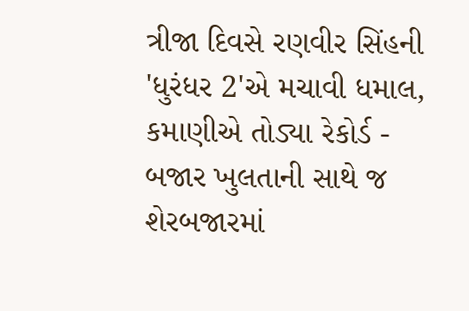ત્રીજા દિવસે રણવીર સિંહની 'ધુરંધર 2'એ મચાવી ધમાલ, કમાણીએ તોડ્યા રેકોર્ડ -
બજાર ખુલતાની સાથે જ શેરબજારમાં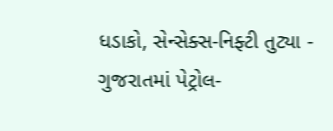ધડાકો, સેન્સેક્સ-નિફ્ટી તુટ્યા -
ગુજરાતમાં પેટ્રોલ-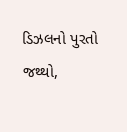ડિઝલનો પુરતો જથ્થો,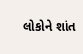લોકોને શાંત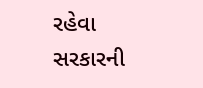રહેવા સરકારની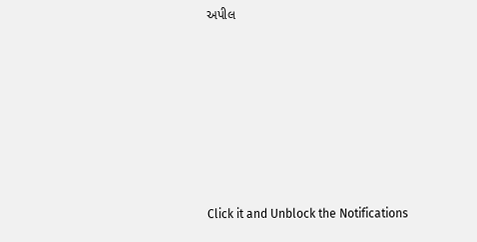અપીલ








Click it and Unblock the Notifications